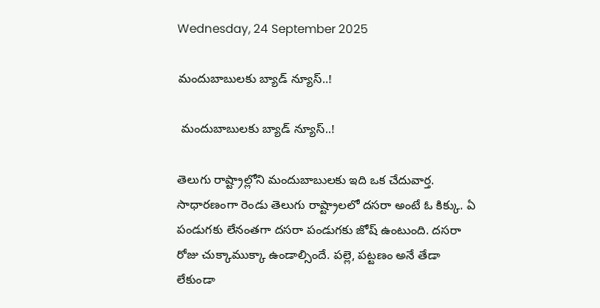Wednesday, 24 September 2025

మందుబాబులకు బ్యాడ్ న్యూస్..!

 మందుబాబులకు బ్యాడ్ న్యూస్..!

తెలుగు రాష్ట్రాల్లోని మందుబాబులకు ఇది ఒక చేదువార్త. సాధారణంగా రెండు తెలుగు రాష్ట్రాలలో దసరా అంటే ఓ కిక్కు. ఏ పండుగకు లేనంతగా దసరా పండుగకు జోష్ ఉంటుంది. దసరా రోజు చుక్కాముక్కా ఉండాల్సిందే. పల్లె, పట్టణం అనే తేడా లేకుండా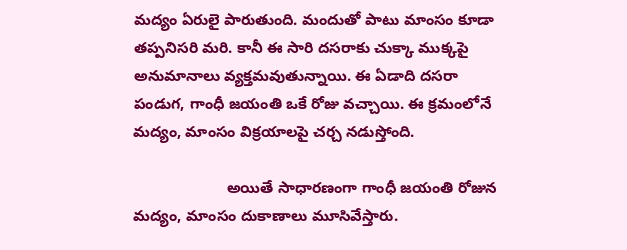మద్యం ఏరులై పారుతుంది. మందుతో పాటు మాంసం కూడా తప్పనిసరి మరి. కానీ ఈ సారి దసరాకు చుక్కా ముక్కపై అనుమానాలు వ్యక్తమవుతున్నాయి. ఈ ఏడాది దసరా పండుగ, గాంధీ జయంతి ఒకే రోజు వచ్చాయి. ఈ క్రమంలోనే మద్యం, మాంసం విక్రయాలపై చర్చ నడుస్తోంది.

                      అయితే సాధారణంగా గాంధీ జయంతి రోజున మద్యం, మాంసం దుకాణాలు మూసివేస్తారు.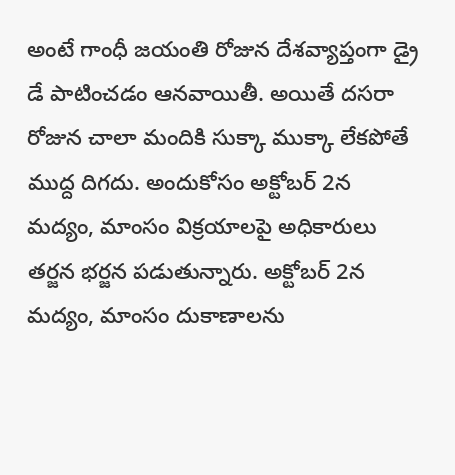అంటే గాంధీ జయంతి రోజున దేశవ్యాప్తంగా డ్రై డే పాటించడం ఆనవాయితీ. అయితే దసరా రోజున చాలా మందికి సుక్కా ముక్కా లేకపోతే ముద్ద దిగదు. అందుకోసం అక్టోబర్ 2న మద్యం, మాంసం విక్రయాలపై అధికారులు తర్జన భర్జన పడుతున్నారు. అక్టోబర్ 2న మద్యం, మాంసం దుకాణాలను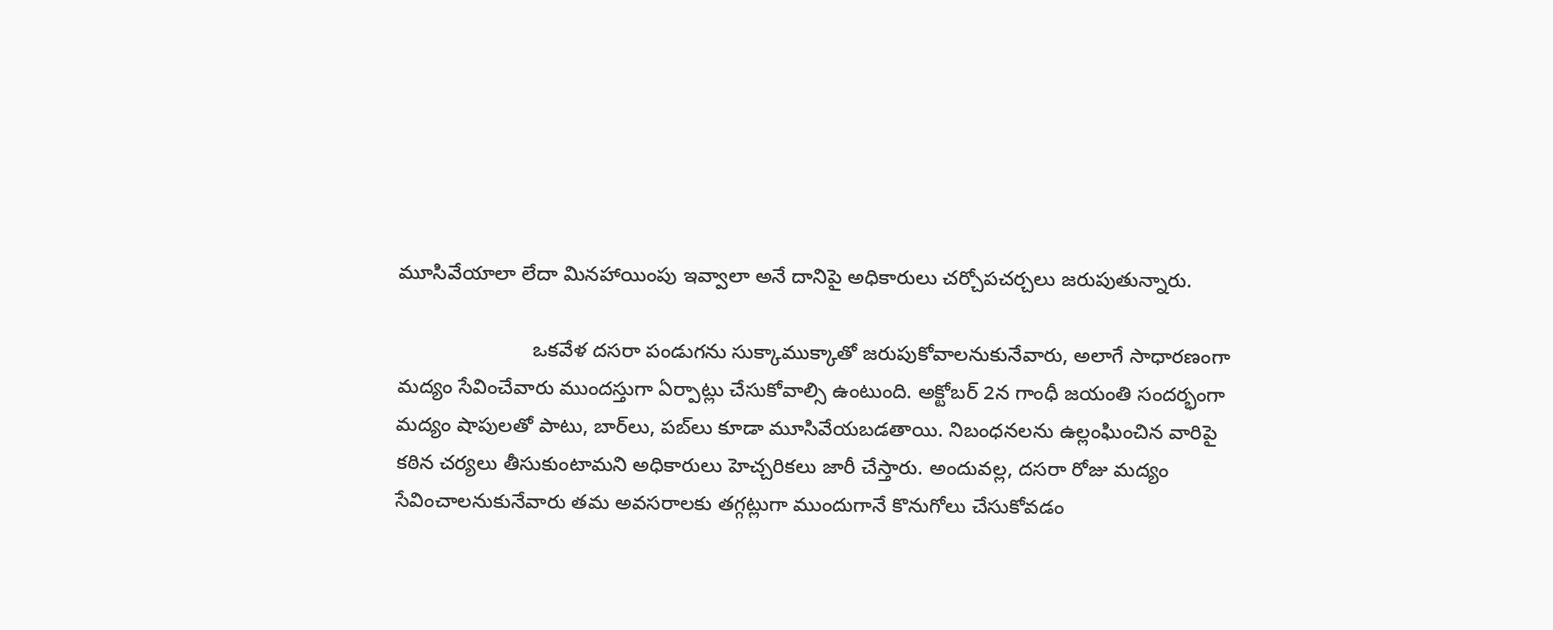మూసివేయాలా లేదా మినహాయింపు ఇవ్వాలా అనే దానిపై అధికారులు చర్చోపచర్చలు జరుపుతున్నారు.

                        ఒకవేళ దసరా పండుగను సుక్కాముక్కాతో జరుపుకోవాలనుకునేవారు, అలాగే సాధారణంగా మద్యం సేవించేవారు ముందస్తుగా ఏర్పాట్లు చేసుకోవాల్సి ఉంటుంది. అక్టోబర్ 2న గాంధీ జయంతి సందర్భంగా మద్యం షాపులతో పాటు, బార్‌లు, పబ్‌లు కూడా మూసివేయబడతాయి. నిబంధనలను ఉల్లంఘించిన వారిపై కఠిన చర్యలు తీసుకుంటామని అధికారులు హెచ్చరికలు జారీ చేస్తారు. అందువల్ల, దసరా రోజు మద్యం సేవించాలనుకునేవారు తమ అవసరాలకు తగ్గట్లుగా ముందుగానే కొనుగోలు చేసుకోవడం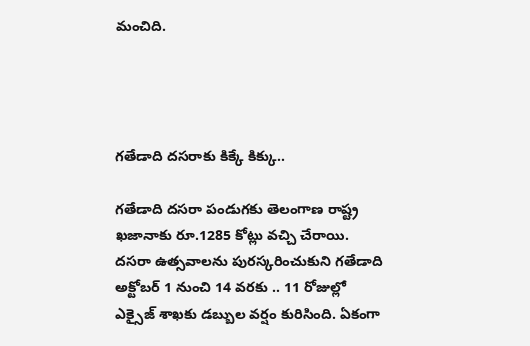మంచిది.




గతేడాది దసరాకు కిక్కే కిక్కు..

గతేడాది దసరా పండుగకు తెలంగాణ రాష్ట్ర ఖజానాకు రూ.1285 కోట్లు వచ్చి చేరాయి. దసరా ఉత్సవాలను పురస్కరించుకుని గతేడాది అక్టోబర్ 1 నుంచి 14 వరకు .. 11 రోజుల్లో ఎక్సైజ్ శాఖకు డబ్బుల వర్షం కురిసింది. ఏకంగా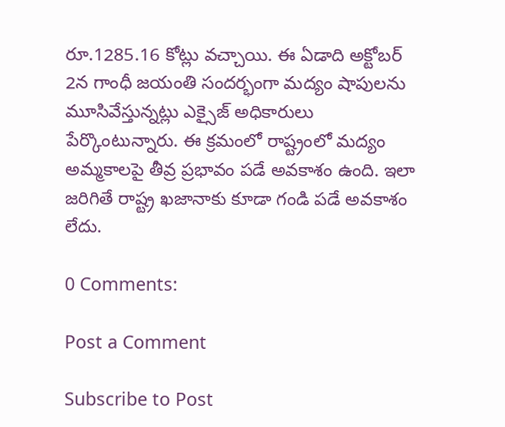రూ.1285.16 కోట్లు వచ్చాయి. ఈ ఏడాది అక్టోబర్ 2న గాంధీ జయంతి సందర్భంగా మద్యం షాపులను మూసివేస్తున్నట్లు ఎక్సైజ్ అధికారులు పేర్కొంటున్నారు. ఈ క్రమంలో రాష్ట్రంలో మద్యం అమ్మకాలపై తీవ్ర ప్రభావం పడే అవకాశం ఉంది. ఇలా జరిగితే రాష్ట్ర ఖజానాకు కూడా గండి పడే అవకాశం లేదు.

0 Comments:

Post a Comment

Subscribe to Post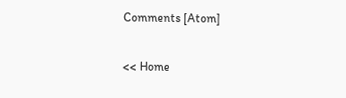Comments [Atom]

<< Home